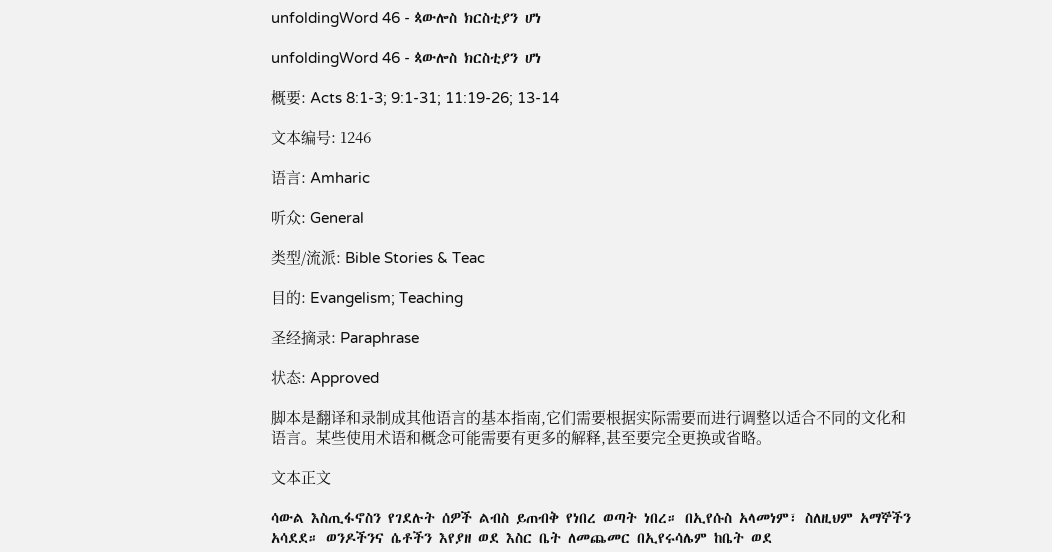unfoldingWord 46 - ጳውሎስ ክርስቲያን ሆነ

unfoldingWord 46 - ጳውሎስ ክርስቲያን ሆነ

概要: Acts 8:1-3; 9:1-31; 11:19-26; 13-14

文本编号: 1246

语言: Amharic

听众: General

类型/流派: Bible Stories & Teac

目的: Evangelism; Teaching

圣经摘录: Paraphrase

状态: Approved

脚本是翻译和录制成其他语言的基本指南,它们需要根据实际需要而进行调整以适合不同的文化和语言。某些使用术语和概念可能需要有更多的解释,甚至要完全更换或省略。

文本正文

ሳውል እስጢፋኖስን የገደሉት ሰዎች ልብስ ይጠብቅ የነበረ ወጣት ነበረ። በኢየሱስ አላመነም፣ ስለዚህም አማኞችን አሳደደ። ወንዶችንና ሴቶችን እየያዘ ወደ እስር ቤት ለመጨመር በኢየሩሳሌም ከቤት ወደ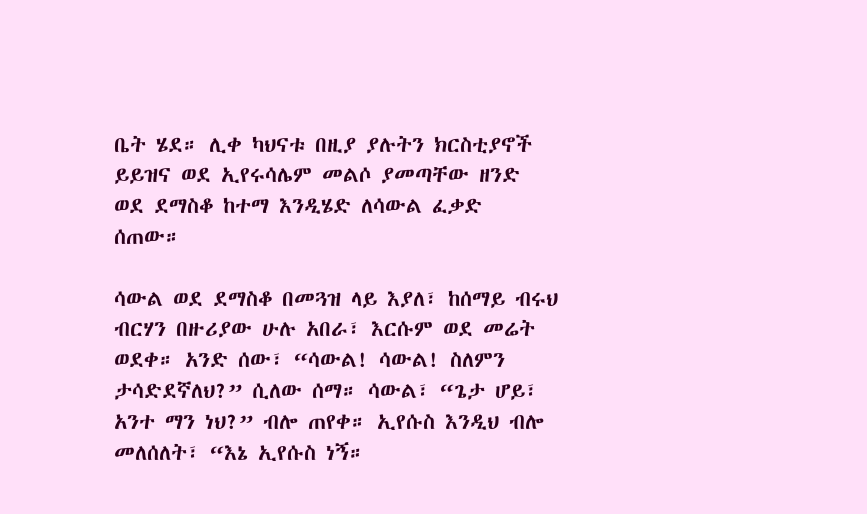ቤት ሄደ። ሊቀ ካህናቱ በዚያ ያሉትን ክርስቲያኖች ይይዝና ወደ ኢየሩሳሌም መልሶ ያመጣቸው ዘንድ ወደ ደማስቆ ከተማ እንዲሄድ ለሳውል ፈቃድ ሰጠው።

ሳውል ወደ ደማስቆ በመጓዝ ላይ እያለ፣ ከሰማይ ብሩህ ብርሃን በዙሪያው ሁሉ አበራ፣ እርሱም ወደ መሬት ወደቀ። አንድ ሰው፣ “ሳውል! ሳውል! ስለምን ታሳድደኛለህ?” ሲለው ሰማ። ሳውል፣ “ጌታ ሆይ፣ አንተ ማን ነህ?” ብሎ ጠየቀ። ኢየሱስ እንዲህ ብሎ መለሰለት፣ “እኔ ኢየሱስ ነኝ።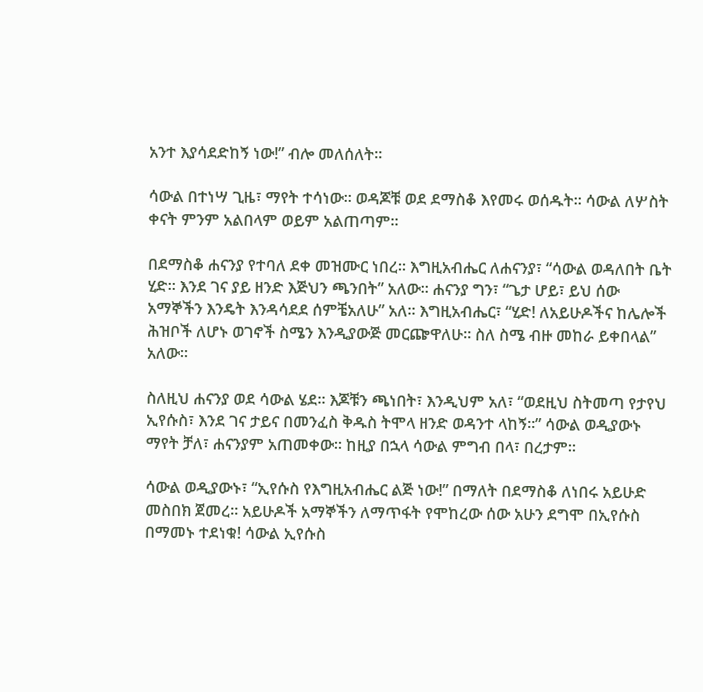አንተ እያሳደድከኝ ነው!” ብሎ መለሰለት።

ሳውል በተነሣ ጊዜ፣ ማየት ተሳነው። ወዳጆቹ ወደ ደማስቆ እየመሩ ወሰዱት። ሳውል ለሦስት ቀናት ምንም አልበላም ወይም አልጠጣም።

በደማስቆ ሐናንያ የተባለ ደቀ መዝሙር ነበረ። እግዚአብሔር ለሐናንያ፣ “ሳውል ወዳለበት ቤት ሂድ። እንደ ገና ያይ ዘንድ እጅህን ጫንበት” አለው። ሐናንያ ግን፣ “ጌታ ሆይ፣ ይህ ሰው አማኞችን እንዴት እንዳሳደደ ሰምቼአለሁ” አለ። እግዚአብሔር፣ “ሂድ! ለአይሁዶችና ከሌሎች ሕዝቦች ለሆኑ ወገኖች ስሜን እንዲያውጅ መርጬዋለሁ። ስለ ስሜ ብዙ መከራ ይቀበላል” አለው።

ስለዚህ ሐናንያ ወደ ሳውል ሄደ። እጆቹን ጫነበት፣ እንዲህም አለ፣ “ወደዚህ ስትመጣ የታየህ ኢየሱስ፣ እንደ ገና ታይና በመንፈስ ቅዱስ ትሞላ ዘንድ ወዳንተ ላከኝ።” ሳውል ወዲያውኑ ማየት ቻለ፣ ሐናንያም አጠመቀው። ከዚያ በኋላ ሳውል ምግብ በላ፣ በረታም።

ሳውል ወዲያውኑ፣ “ኢየሱስ የእግዚአብሔር ልጅ ነው!” በማለት በደማስቆ ለነበሩ አይሁድ መስበክ ጀመረ። አይሁዶች አማኞችን ለማጥፋት የሞከረው ሰው አሁን ደግሞ በኢየሱስ በማመኑ ተደነቁ! ሳውል ኢየሱስ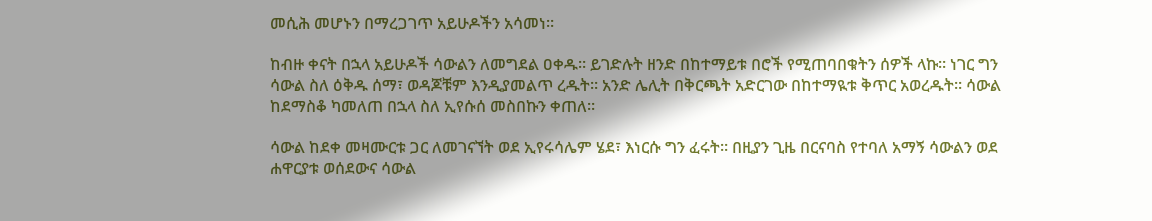መሲሕ መሆኑን በማረጋገጥ አይሁዶችን አሳመነ።

ከብዙ ቀናት በኋላ አይሁዶች ሳውልን ለመግደል ዐቀዱ። ይገድሉት ዘንድ በከተማይቱ በሮች የሚጠባበቁትን ሰዎች ላኩ። ነገር ግን ሳውል ስለ ዕቅዱ ሰማ፣ ወዳጆቹም እንዲያመልጥ ረዱት። አንድ ሌሊት በቅርጫት አድርገው በከተማዪቱ ቅጥር አወረዱት። ሳውል ከደማስቆ ካመለጠ በኋላ ስለ ኢየሱሰ መስበኩን ቀጠለ።

ሳውል ከደቀ መዛሙርቱ ጋር ለመገናኘት ወደ ኢየሩሳሌም ሄደ፣ እነርሱ ግን ፈሩት። በዚያን ጊዜ በርናባስ የተባለ አማኝ ሳውልን ወደ ሐዋርያቱ ወሰደውና ሳውል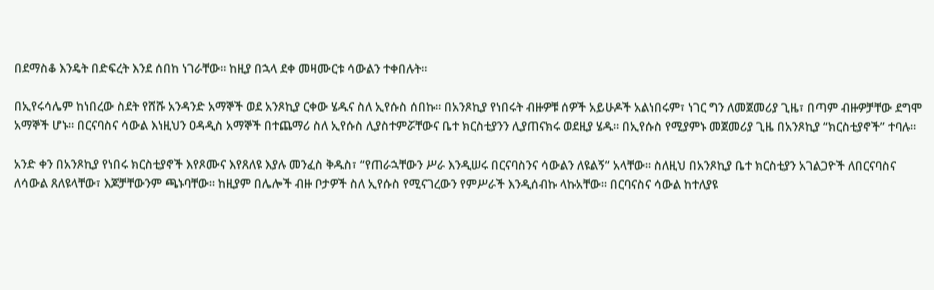በደማስቆ እንዴት በድፍረት እንደ ሰበከ ነገራቸው። ከዚያ በኋላ ደቀ መዛሙርቱ ሳውልን ተቀበሉት።

በኢየሩሳሌም ከነበረው ስደት የሸሹ አንዳንድ አማኞች ወደ አንጾኪያ ርቀው ሄዱና ስለ ኢየሱስ ሰበኩ። በአንጾኪያ የነበሩት ብዙዎቹ ሰዎች አይሁዶች አልነበሩም፣ ነገር ግን ለመጀመሪያ ጊዜ፣ በጣም ብዙዎቻቸው ደግሞ አማኞች ሆኑ። በርናባስና ሳውል እነዚህን ዐዳዲስ አማኞች በተጨማሪ ስለ ኢየሱስ ሊያስተምሯቸውና ቤተ ክርስቲያንን ሊያጠናክሩ ወደዚያ ሄዱ። በኢየሱስ የሚያምኑ መጀመሪያ ጊዜ በአንጾኪያ “ክርስቲያኖች” ተባሉ።

አንድ ቀን በአንጾኪያ የነበሩ ክርስቲያኖች እየጾሙና እየጸለዩ እያሉ መንፈስ ቅዱስ፣ “የጠራኋቸውን ሥራ እንዲሠሩ በርናባስንና ሳውልን ለዩልኝ” አላቸው። ስለዚህ በአንጾኪያ ቤተ ክርስቲያን አገልጋዮች ለበርናባስና ለሳውል ጸለዩላቸው፣ እጆቻቸውንም ጫኑባቸው። ከዚያም በሌሎች ብዙ ቦታዎች ስለ ኢየሱስ የሚናገረውን የምሥራች እንዲሰብኩ ላኩአቸው። በርባናስና ሳውል ከተለያዩ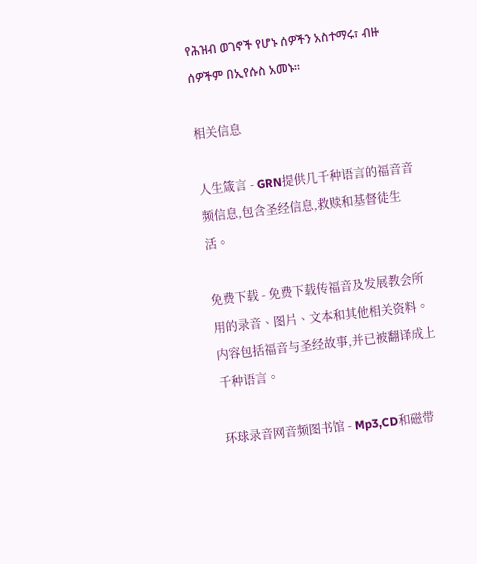የሕዝብ ወገኖች የሆኑ ሰዎችን አስተማሩ፣ ብዙ ሰዎችም በኢየሱስ አመኑ።

相关信息

人生箴言 - GRN提供几千种语言的福音音频信息,包含圣经信息,救赎和基督徒生活。

免费下载 - 免费下载传福音及发展教会所用的录音、图片、文本和其他相关资料。内容包括福音与圣经故事,并已被翻译成上千种语言。

环球录音网音频图书馆 - Mp3,CD和磁带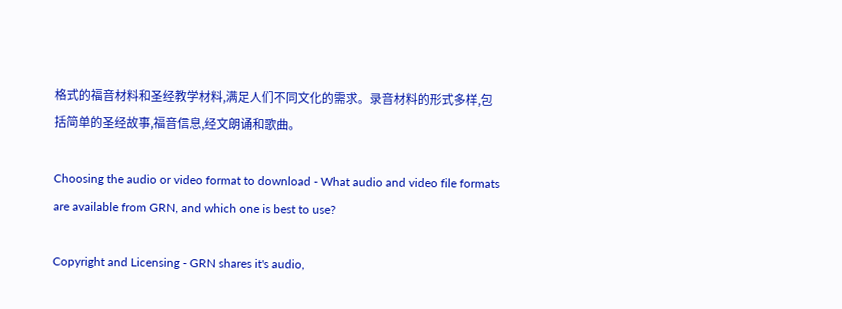格式的福音材料和圣经教学材料,满足人们不同文化的需求。录音材料的形式多样,包括简单的圣经故事,福音信息,经文朗诵和歌曲。

Choosing the audio or video format to download - What audio and video file formats are available from GRN, and which one is best to use?

Copyright and Licensing - GRN shares it's audio,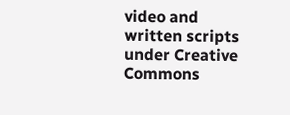video and written scripts under Creative Commons